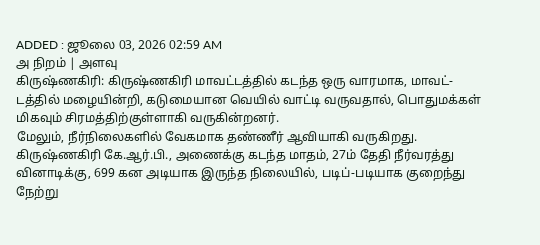ADDED : ஜூலை 03, 2026 02:59 AM
அ நிறம் | அளவு
கிருஷ்ணகிரி: கிருஷ்ணகிரி மாவட்டத்தில் கடந்த ஒரு வாரமாக, மாவட்-டத்தில் மழையின்றி, கடுமையான வெயில் வாட்டி வருவதால், பொதுமக்கள் மிகவும் சிரமத்திற்குள்ளாகி வருகின்றனர்.
மேலும், நீர்நிலைகளில் வேகமாக தண்ணீர் ஆவியாகி வருகிறது. கிருஷ்ணகிரி கே.ஆர்.பி., அணைக்கு கடந்த மாதம், 27ம் தேதி நீர்வரத்து வினாடிக்கு, 699 கன அடியாக இருந்த நிலையில், படிப்-படியாக குறைந்து நேற்று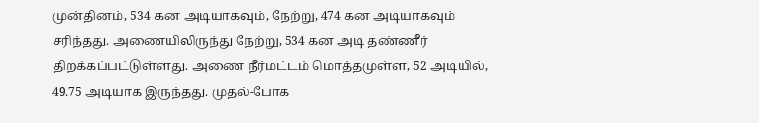முன்தினம், 534 கன அடியாகவும், நேற்று, 474 கன அடியாகவும் சரிந்தது. அணையிலிருந்து நேற்று, 534 கன அடி தண்ணீர் திறக்கப்பட்டுள்ளது. அணை நீர்மட்டம் மொத்தமுள்ள, 52 அடியில், 49.75 அடியாக இருந்தது. முதல்-போக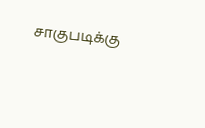சாகுபடிக்கு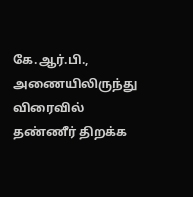கே.ஆர்.பி., அணையிலிருந்து விரைவில் தண்ணீர் திறக்க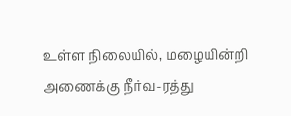உள்ள நிலையில், மழையின்றி அணைக்கு நீர்வ-ரத்து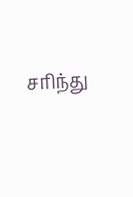சரிந்து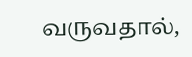வருவதால்,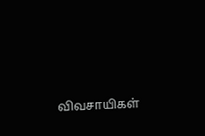விவசாயிகள்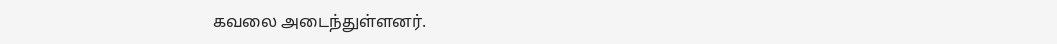கவலை அடைந்துள்ளனர்.